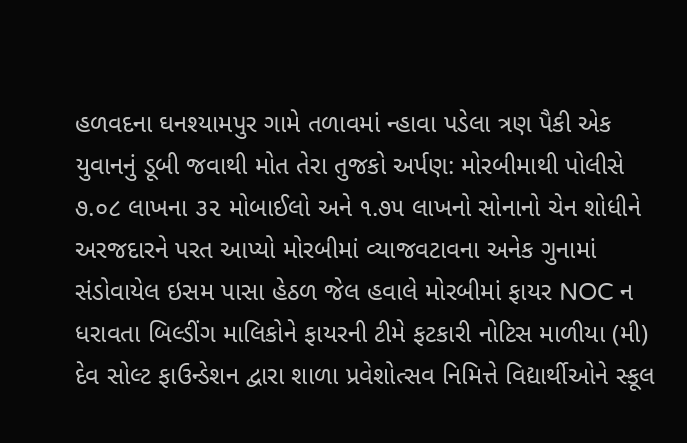હળવદના ઘનશ્યામપુર ગામે તળાવમાં ન્હાવા પડેલા ત્રણ પૈકી એક યુવાનનું ડૂબી જવાથી મોત તેરા તુજકો અર્પણ: મોરબીમાથી પોલીસે ૭.૦૮ લાખના ૩૨ મોબાઈલો અને ૧.૭૫ લાખનો સોનાનો ચેન શોધીને અરજદારને પરત આપ્યો મોરબીમાં વ્યાજવટાવના અનેક ગુનામાં સંડોવાયેલ ઇસમ પાસા હેઠળ જેલ હવાલે મોરબીમાં ફાયર NOC ન ધરાવતા બિલ્ડીંગ માલિકોને ફાયરની ટીમે ફટકારી નોટિસ માળીયા (મી) દેવ સોલ્ટ ફાઉન્ડેશન દ્વારા શાળા પ્રવેશોત્સવ નિમિત્તે વિદ્યાર્થીઓને સ્કૂલ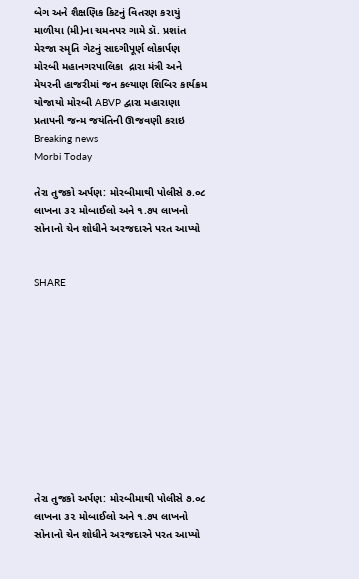બેગ અને શૈક્ષણિક કિટનું વિતરણ કરાયું માળીયા (મી)ના ચમનપર ગામે ડૉ. પ્રશાંત મેરજા સ્મૃતિ ગેટનું સાદગીપૂર્ણ લોકાર્પણ મોરબી મહાનગરપાલિકા  દ્રારા મંત્રી અને મેયરની હાજરીમાં જન કલ્યાણ શિબિર કાર્યક્રમ યોજાયો મોરબી ABVP દ્વારા મહારાણા પ્રતાપની જન્મ જયંતિની ઊજવણી કરાઇ
Breaking news
Morbi Today

તેરા તુજકો અર્પણ: મોરબીમાથી પોલીસે ૭.૦૮ લાખના ૩૨ મોબાઈલો અને ૧.૭૫ લાખનો સોનાનો ચેન શોધીને અરજદારને પરત આપ્યો


SHARE











તેરા તુજકો અર્પણ: મોરબીમાથી પોલીસે ૭.૦૮ લાખના ૩૨ મોબાઈલો અને ૧.૭૫ લાખનો સોનાનો ચેન શોધીને અરજદારને પરત આપ્યો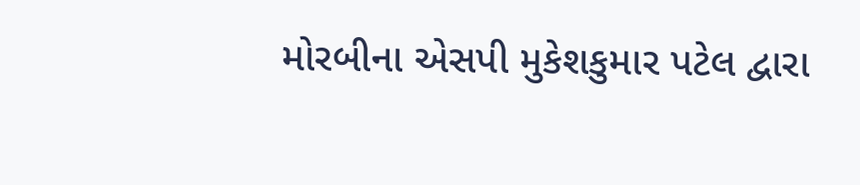મોરબીના એસપી મુકેશકુમાર પટેલ દ્વારા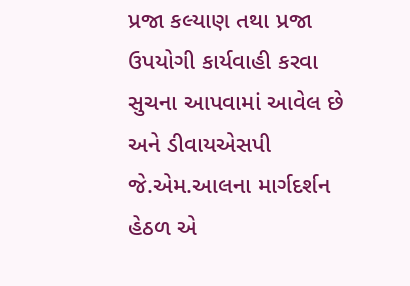પ્રજા કલ્યાણ તથા પ્રજા ઉપયોગી કાર્યવાહી કરવા સુચના આપવામાં આવેલ છે અને ડીવાયએસપી જે.એમ.આલના માર્ગદર્શન હેઠળ એ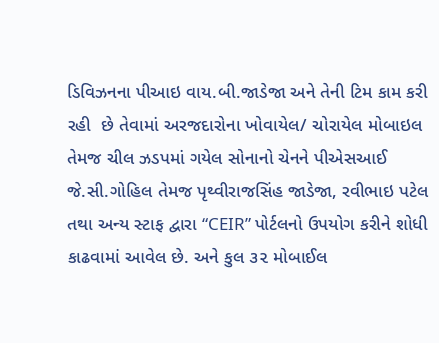ડિવિઝનના પીઆઇ વાય.બી.જાડેજા અને તેની ટિમ કામ કરી રહી  છે તેવામાં અરજદારોના ખોવાયેલ/ ચોરાયેલ મોબાઇલ તેમજ ચીલ ઝડપમાં ગયેલ સોનાનો ચેનને પીએસઆઈ જે.સી.ગોહિલ તેમજ પૃથ્વીરાજસિંહ જાડેજા, રવીભાઇ પટેલ તથા અન્ય સ્ટાફ દ્વારા “CEIR” પોર્ટલનો ઉપયોગ કરીને શોધી કાઢવામાં આવેલ છે. અને કુલ ૩૨ મોબાઈલ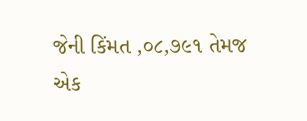જેની કિંમત ,૦૮,૭૯૧ તેમજ એક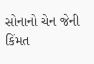સોનાનો ચેન જેની કિંમત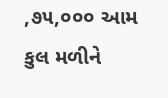,૭૫,૦૦૦ આમ કુલ મળીને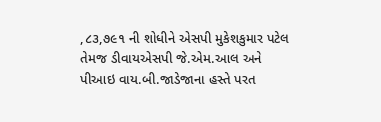,૮૩,૭૯૧ ની શોધીને એસપી મુકેશકુમાર પટેલ તેમજ ડીવાયએસપી જે.એમ.આલ અને પીઆઇ વાય.બી.જાડેજાના હસ્તે પરત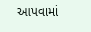આપવામાં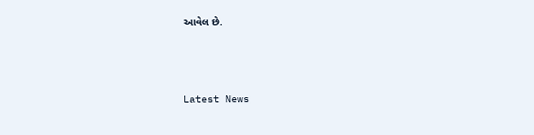આવેલ છે.






Latest News